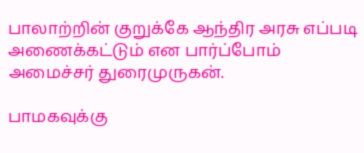பாலாற்றின் குறுக்கே ஆந்திர அரசு எப்படி அணைக்கட்டும் என பார்ப்போம் அமைச்சர் துரைமுருகன்.

பாமகவுக்கு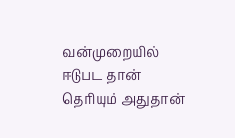வன்முறையில் ஈடுபட தான் தெரியும் அதுதான்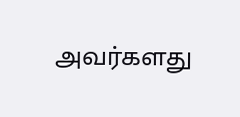அவர்களது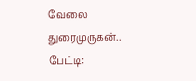வேலை துரைமுருகன்.. பேட்டி: